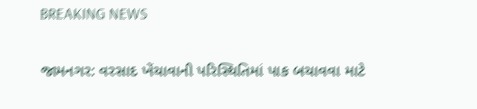BREAKING NEWS

જામનગર: વરસાદ ખેંચાવાની પરિસ્થિતિમાં પાક બચાવવા માટે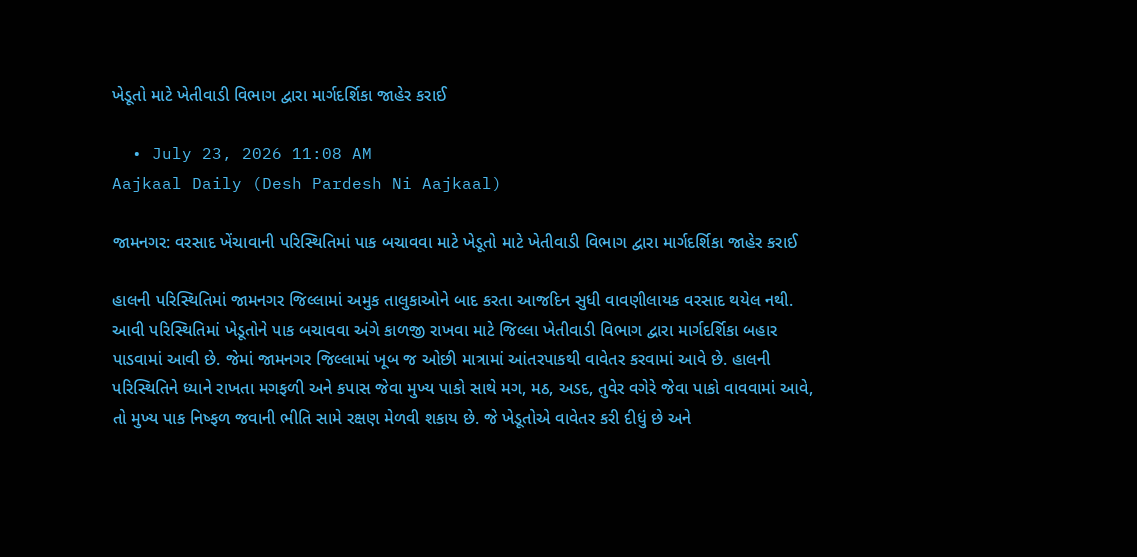ખેડૂતો માટે ખેતીવાડી વિભાગ દ્વારા માર્ગદર્શિકા જાહેર કરાઈ

  • July 23, 2026 11:08 AM
Aajkaal Daily (Desh Pardesh Ni Aajkaal)

જામનગર: વરસાદ ખેંચાવાની પરિસ્થિતિમાં પાક બચાવવા માટે ખેડૂતો માટે ખેતીવાડી વિભાગ દ્વારા માર્ગદર્શિકા જાહેર કરાઈ

હાલની પરિસ્થિતિમાં જામનગર જિલ્લામાં અમુક તાલુકાઓને બાદ કરતા આજદિન સુધી વાવણીલાયક વરસાદ થયેલ નથી. આવી પરિસ્થિતિમાં ખેડૂતોને પાક બચાવવા અંગે કાળજી રાખવા માટે જિલ્લા ખેતીવાડી વિભાગ દ્વારા માર્ગદર્શિકા બહાર પાડવામાં આવી છે. જેમાં જામનગર જિલ્લામાં ખૂબ જ ઓછી માત્રામાં આંતરપાકથી વાવેતર કરવામાં આવે છે. હાલની પરિસ્થિતિને ધ્યાને રાખતા મગફળી અને કપાસ જેવા મુખ્ય પાકો સાથે મગ, મઠ, અડદ, તુવેર વગેરે જેવા પાકો વાવવામાં આવે, તો મુખ્ય પાક નિષ્ફળ જવાની ભીતિ સામે રક્ષણ મેળવી શકાય છે. જે ખેડૂતોએ વાવેતર કરી દીધું છે અને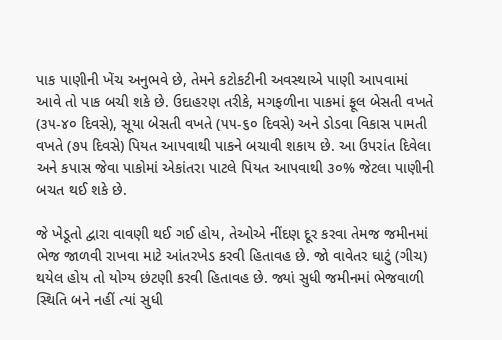પાક પાણીની ખેંચ અનુભવે છે, તેમને કટોકટીની અવસ્થાએ પાણી આપવામાં આવે તો પાક બચી શકે છે. ઉદાહરણ તરીકે, મગફળીના પાકમાં ફૂલ બેસતી વખતે (૩૫-૪૦ દિવસે), સૂયા બેસતી વખતે (૫૫-૬૦ દિવસે) અને ડોડવા વિકાસ પામતી વખતે (૭૫ દિવસે) પિયત આપવાથી પાકને બચાવી શકાય છે. આ ઉપરાંત દિવેલા અને કપાસ જેવા પાકોમાં એકાંતરા પાટલે પિયત આપવાથી ૩૦% જેટલા પાણીની બચત થઈ શકે છે.

જે ખેડૂતો દ્વારા વાવણી થઈ ગઈ હોય, તેઓએ નીંદણ દૂર કરવા તેમજ જમીનમાં ભેજ જાળવી રાખવા માટે આંતરખેડ કરવી હિતાવહ છે. જો વાવેતર ઘાટું (ગીચ) થયેલ હોય તો યોગ્ય છંટણી કરવી હિતાવહ છે. જ્યાં સુધી જમીનમાં ભેજવાળી સ્થિતિ બને નહીં ત્યાં સુધી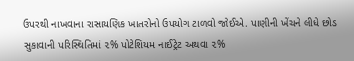ઉપરથી નાખવાના રાસાયણિક ખાતરોનો ઉપયોગ ટાળવો જોઈએ. પાણીની ખેંચને લીધે છોડ સુકાવાની પરિસ્થિતિમાં ૨% પોટેશિયમ નાઈટ્રેટ અથવા ૨%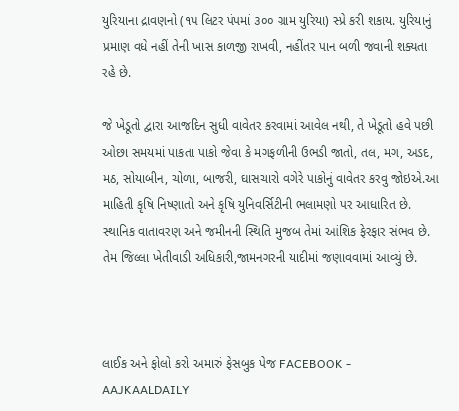યુરિયાના દ્રાવણનો (૧૫ લિટર પંપમાં ૩૦૦ ગ્રામ યુરિયા) સ્પ્રે કરી શકાય. યુરિયાનું પ્રમાણ વધે નહીં તેની ખાસ કાળજી રાખવી, નહીંતર પાન બળી જવાની શક્યતા રહે છે.

જે ખેડૂતો દ્વારા આજદિન સુધી વાવેતર કરવામાં આવેલ નથી, તે ખેડૂતો હવે પછી ઓછા સમયમાં પાકતા પાકો જેવા કે મગફળીની ઉભડી જાતો, તલ, મગ, અડદ, મઠ, સોયાબીન, ચોળા, બાજરી, ઘાસચારો વગેરે પાકોનું વાવેતર કરવુ જોઇએ.આ માહિતી કૃષિ નિષ્ણાતો અને કૃષિ યુનિવર્સિટીની ભલામણો પર આધારિત છે. સ્થાનિક વાતાવરણ અને જમીનની સ્થિતિ મુજબ તેમાં આંશિક ફેરફાર સંભવ છે. તેમ જિલ્લા ખેતીવાડી અધિકારી,જામનગરની યાદીમાં જણાવવામાં આવ્યું છે.



લાઈક અને ફોલો કરો અમારું ફેસબુક પેજ FACEBOOK - AAJKAALDAILY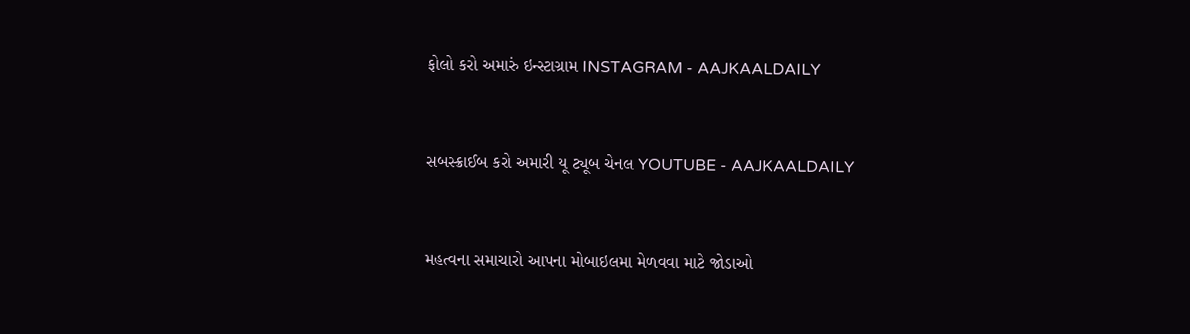ફોલો કરો અમારું ઇન્સ્ટાગ્રામ INSTAGRAM - AAJKAALDAILY


સબસ્ક્રાઈબ કરો અમારી યૂ ટ્યૂબ ચેનલ YOUTUBE - AAJKAALDAILY


મહત્વના સમાચારો આપના મોબાઇલમા મેળવવા માટે જોડાઓ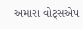અમારા વોટ્સએપ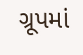ગ્રૂપમાં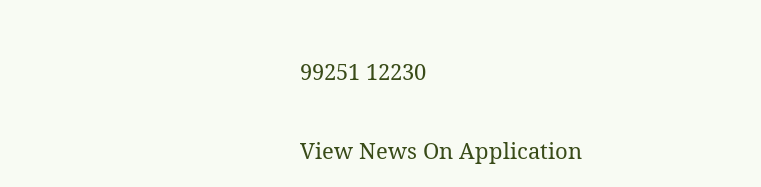99251 12230

View News On Application